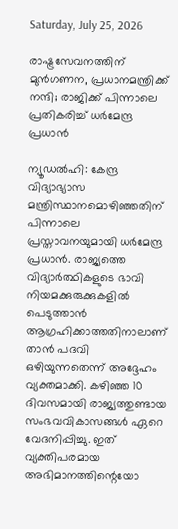Saturday, July 25, 2026

രാഷ്ട്രസേവനത്തിന് മുന്‍ഗണന, പ്രധാനമന്ത്രിക്ക് നന്ദി; രാജിക്ക് പിന്നാലെ പ്രതികരിച്ച് ധര്‍മേന്ദ്ര പ്രധാന്‍

ന്യൂഡല്‍ഹി: കേന്ദ്ര വിദ്യാഭ്യാസ മന്ത്രിസ്ഥാനമൊഴിഞ്ഞതിന് പിന്നാലെ പ്രസ്താവനയുമായി ധര്‍മേന്ദ്ര പ്രധാന്‍. രാജ്യത്തെ വിദ്യാര്‍ത്ഥികളുടെ ഭാവി നിയമക്കുരുക്കുകളില്‍ പെടുത്താന്‍ ആഗ്രഹിക്കാത്തതിനാലാണ് താന്‍ പദവി ഒഴിയുന്നതെന്ന് അദ്ദേഹം വ്യക്തമാക്കി. കഴിഞ്ഞ 10 ദിവസമായി രാജ്യത്തുണ്ടായ സംഭവവികാസങ്ങള്‍ ഏറെ വേദനിപ്പിച്ചു. ഇത് വ്യക്തിപരമായ അഭിമാനത്തിന്റെയോ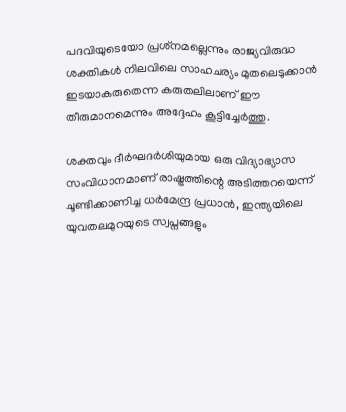പദവിയുടെയോ പ്രശ്‌നമല്ലെന്നും രാജ്യവിരുദ്ധ ശക്തികള്‍ നിലവിലെ സാഹചര്യം മുതലെടുക്കാന്‍ ഇടയാകരുതെന്ന കരുതലിലാണ് ഈ തീരുമാനമെന്നും അദ്ദേഹം കൂട്ടിച്ചേര്‍ത്തു.

ശക്തവും ദീര്‍ഘദര്‍ശിയുമായ ഒരു വിദ്യാഭ്യാസ സംവിധാനമാണ് രാഷ്ട്രത്തിന്റെ അടിത്തറയെന്ന് ചൂണ്ടിക്കാണിച്ച ധര്‍മേന്ദ്ര പ്രധാന്‍, ഇന്ത്യയിലെ യുവതലമുറയുടെ സ്വപ്നങ്ങളും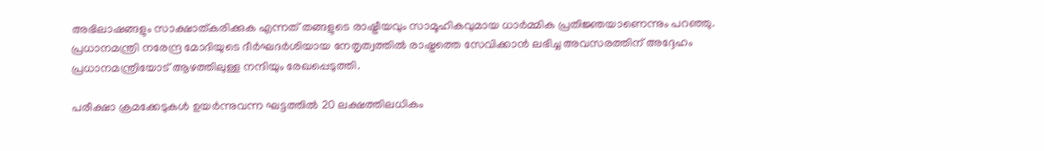അഭിലാഷങ്ങളും സാക്ഷാത്കരിക്കുക എന്നത് തങ്ങളുടെ രാഷ്ട്രീയവും സാമൂഹികവുമായ ധാര്‍മ്മിക പ്രതിജ്ഞയാണെന്നും പറഞ്ഞു. പ്രധാനമന്ത്രി നരേന്ദ്ര മോദിയുടെ ദീര്‍ഘദര്‍ശിയായ നേതൃത്വത്തില്‍ രാഷ്ട്രത്തെ സേവിക്കാന്‍ ലഭിച്ച അവസരത്തിന് അദ്ദേഹം പ്രധാനമന്ത്രിയോട് ആഴത്തിലുള്ള നന്ദിയും രേഖപ്പെടുത്തി.

പരീക്ഷാ ക്രമക്കേടുകള്‍ ഉയര്‍ന്നുവന്ന ഘട്ടത്തില്‍ 20 ലക്ഷത്തിലധികം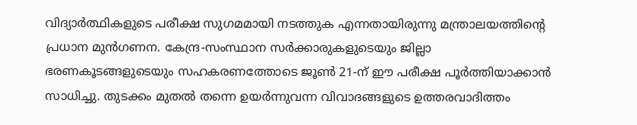വിദ്യാര്‍ത്ഥികളുടെ പരീക്ഷ സുഗമമായി നടത്തുക എന്നതായിരുന്നു മന്ത്രാലയത്തിന്റെ പ്രധാന മുന്‍ഗണന. കേന്ദ്ര-സംസ്ഥാന സര്‍ക്കാരുകളുടെയും ജില്ലാ ഭരണകൂടങ്ങളുടെയും സഹകരണത്തോടെ ജൂണ്‍ 21-ന് ഈ പരീക്ഷ പൂര്‍ത്തിയാക്കാന്‍ സാധിച്ചു. തുടക്കം മുതല്‍ തന്നെ ഉയര്‍ന്നുവന്ന വിവാദങ്ങളുടെ ഉത്തരവാദിത്തം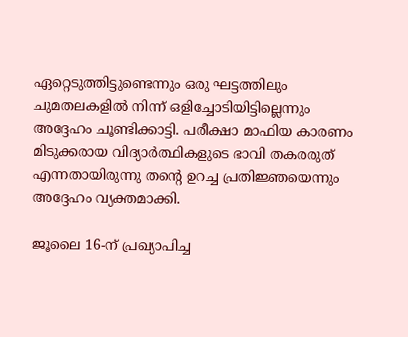ഏറ്റെടുത്തിട്ടുണ്ടെന്നും ഒരു ഘട്ടത്തിലും ചുമതലകളില്‍ നിന്ന് ഒളിച്ചോടിയിട്ടില്ലെന്നും അദ്ദേഹം ചൂണ്ടിക്കാട്ടി. പരീക്ഷാ മാഫിയ കാരണം മിടുക്കരായ വിദ്യാര്‍ത്ഥികളുടെ ഭാവി തകരരുത് എന്നതായിരുന്നു തന്റെ ഉറച്ച പ്രതിജ്ഞയെന്നും അദ്ദേഹം വ്യക്തമാക്കി.

ജൂലൈ 16-ന് പ്രഖ്യാപിച്ച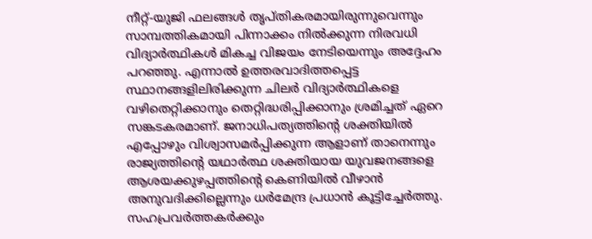നീറ്റ്-യുജി ഫലങ്ങള്‍ തൃപ്തികരമായിരുന്നുവെന്നും സാമ്പത്തികമായി പിന്നാക്കം നില്‍ക്കുന്ന നിരവധി വിദ്യാര്‍ത്ഥികള്‍ മികച്ച വിജയം നേടിയെന്നും അദ്ദേഹം പറഞ്ഞു. എന്നാല്‍ ഉത്തരവാദിത്തപ്പെട്ട സ്ഥാനങ്ങളിലിരിക്കുന്ന ചിലര്‍ വിദ്യാര്‍ത്ഥികളെ വഴിതെറ്റിക്കാനും തെറ്റിദ്ധരിപ്പിക്കാനും ശ്രമിച്ചത് ഏറെ സങ്കടകരമാണ്. ജനാധിപത്യത്തിന്റെ ശക്തിയില്‍ എപ്പോഴും വിശ്വാസമര്‍പ്പിക്കുന്ന ആളാണ് താനെന്നും രാജ്യത്തിന്റെ യഥാര്‍ത്ഥ ശക്തിയായ യുവജനങ്ങളെ ആശയക്കുഴപ്പത്തിന്റെ കെണിയില്‍ വീഴാന്‍ അനുവദിക്കില്ലെന്നും ധര്‍മേന്ദ്ര പ്രധാന്‍ കൂട്ടിച്ചേര്‍ത്തു. സഹപ്രവര്‍ത്തകര്‍ക്കും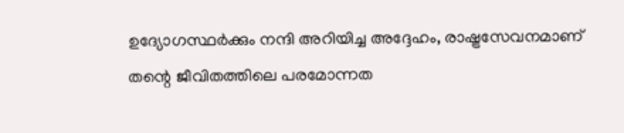ഉദ്യോഗസ്ഥര്‍ക്കും നന്ദി അറിയിച്ച അദ്ദേഹം, രാഷ്ട്രസേവനമാണ് തന്റെ ജീവിതത്തിലെ പരമോന്നത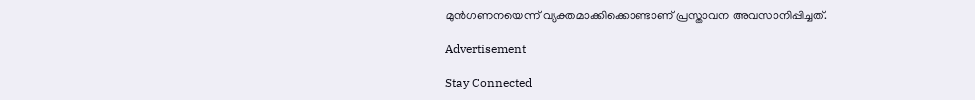മുന്‍ഗണനയെന്ന് വ്യക്തമാക്കിക്കൊണ്ടാണ് പ്രസ്താവന അവസാനിപ്പിച്ചത്.

Advertisement

Stay Connected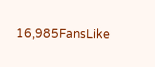16,985FansLike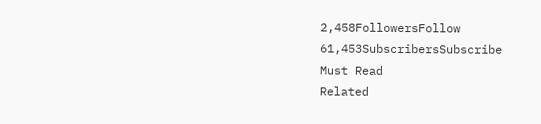2,458FollowersFollow
61,453SubscribersSubscribe
Must Read
Related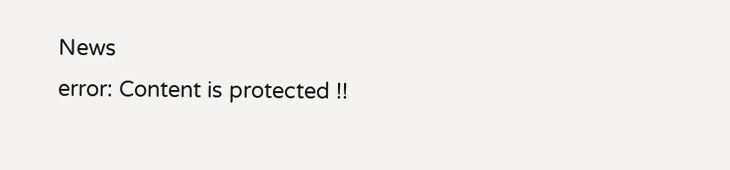News
error: Content is protected !!